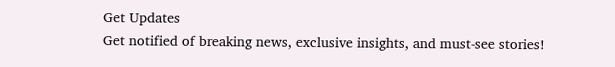Get Updates
Get notified of breaking news, exclusive insights, and must-see stories!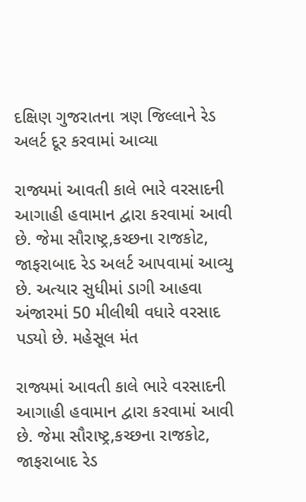દક્ષિણ ગુજરાતના ત્રણ જિલ્લાને રેડ અલર્ટ દૂર કરવામાં આવ્યા

રાજ્યમાં આવતી કાલે ભારે વરસાદની આગાહી હવામાન દ્વારા કરવામાં આવી છે. જેમા સૌરાષ્ટ્ર,કચ્છના રાજકોટ, જાફરાબાદ રેડ અલર્ટ આપવામાં આવ્યુ છે. અત્યાર સુધીમાં ડાગી આહવા અંજારમાં 50 મીલીથી વધારે વરસાદ પડ્યો છે. મહેસૂલ મંત

રાજ્યમાં આવતી કાલે ભારે વરસાદની આગાહી હવામાન દ્વારા કરવામાં આવી છે. જેમા સૌરાષ્ટ્ર,કચ્છના રાજકોટ, જાફરાબાદ રેડ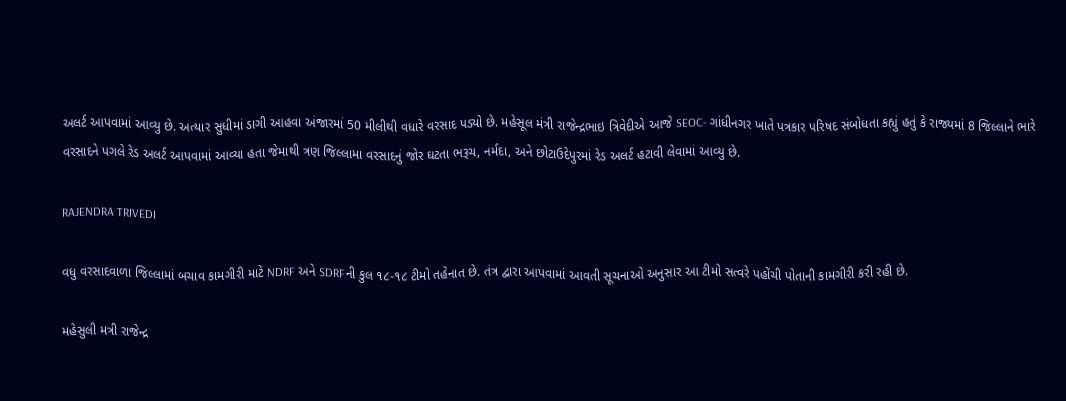અલર્ટ આપવામાં આવ્યુ છે. અત્યાર સુધીમાં ડાગી આહવા અંજારમાં 50 મીલીથી વધારે વરસાદ પડ્યો છે. મહેસૂલ મંત્રી રાજેન્દ્રભાઇ ત્રિવેદીએ આજે SEOC- ગાંધીનગર ખાતે પત્રકાર પરિષદ સંબોધતા કહ્યું હતું કે રાજ્યમાં 8 જિલ્લાને ભારે વરસાદને પગલે રેડ અલર્ટ આપવામાં આવ્યા હતા જેમાથી ત્રણ જિલ્લામા વરસાદનું જોર ઘટતા ભરૂચ, નર્મદા, અને છોટાઉદેપુરમાં રેડ અલર્ટ હટાવી લેવામાં આવ્યુ છે.

RAJENDRA TRIVEDI

વધુ વરસાદવાળા જિલ્લામાં બચાવ કામગીરી માટે NDRF અને SDRFની કુલ ૧૮-૧૮ ટીમો તહેનાત છે. તંત્ર દ્વારા આપવામાં આવતી સૂચનાઓ અનુસાર આ ટીમો સત્વરે પહોંચી પોતાની કામગીરી કરી રહી છે.

મહેસુલી મત્રી રાજેન્દ્ર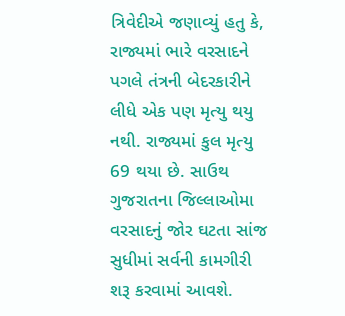ત્રિવેદીએ જણાવ્યું હતુ કે, રાજ્યમાં ભારે વરસાદને પગલે તંત્રની બેદરકારીને લીધે એક પણ મૃત્યુ થયુ નથી. રાજ્યમાં કુલ મૃત્યુ 69 થયા છે. સાઉથ ગુજરાતના જિલ્લાઓમા વરસાદનું જોર ઘટતા સાંજ સુધીમાં સર્વની કામગીરી શરૂ કરવામાં આવશે.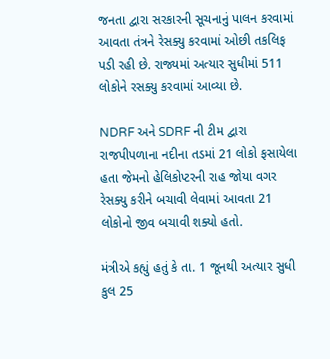જનતા દ્વારા સરકારની સૂચનાનું પાલન કરવામાં આવતા તંત્રને રેસક્યુ કરવામાં ઓછી તકલિફ પડી રહી છે. રાજ્યમાં અત્યાર સુધીમાં 511 લોકોને રસક્યુ કરવામાં આવ્યા છે.

NDRF અને SDRF ની ટીમ દ્વારા રાજપીપળાના નદીના તડમાં 21 લોકો ફસાયેલા હતા જેમનો હેલિકોપ્ટરની રાહ જોયા વગર રેસક્યુ કરીને બચાવી લેવામાં આવતા 21 લોકોનો જીવ બચાવી શક્યો હતો.

મંત્રીએ કહ્યું હતું કે તા. 1 જૂનથી અત્યાર સુધી કુલ 25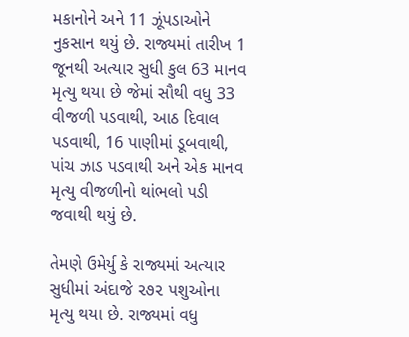મકાનોને અને 11 ઝૂંપડાઓને નુકસાન થયું છે. રાજ્યમાં તારીખ 1 જૂનથી અત્યાર સુધી કુલ 63 માનવ મૃત્યુ થયા છે જેમાં સૌથી વધુ 33 વીજળી પડવાથી, આઠ દિવાલ પડવાથી, 16 પાણીમાં ડૂબવાથી, પાંચ ઝાડ પડવાથી અને એક માનવ મૃત્યુ વીજળીનો થાંભલો પડી જવાથી થયું છે.

તેમણે ઉમેર્યુ કે રાજ્યમાં અત્યાર સુધીમાં અંદાજે ૨૭૨ પશુઓના મૃત્યુ થયા છે. રાજ્યમાં વધુ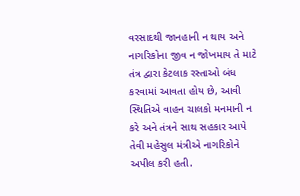વરસાદથી જાનહાની ન થાય અને નાગરિકોના જીવ ન જોખમાય તે માટે તંત્ર દ્વારા કેટલાક રસ્તાઓ બંધ કરવામાં આવતા હોય છે, આવી સ્થિતિએ વાહન ચાલકો મનમાની ન કરે અને તંત્રને સાથ સહકાર આપે તેવી મહેસુલ મંત્રીએ નાગરિકોને અપીલ કરી હતી.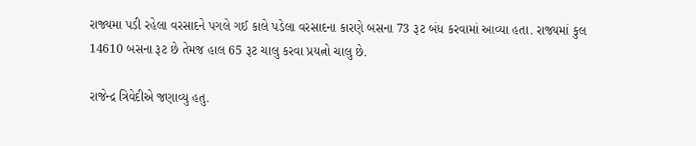રાજ્યમા પડી રહેલા વરસાદને પગલે ગઈ કાલે પડેલા વરસાદના કારણે બસના 73 રૂટ બંધ કરવામાં આવ્યા હતા. રાજ્યમાં કુલ 14610 બસના રૂટ છે તેમજ હાલ 65 રૂટ ચાલુ કરવા પ્રયત્નો ચાલુ છે.

રાજેન્દ્ર ત્રિવેદીએ જણાવ્યુ હતુ.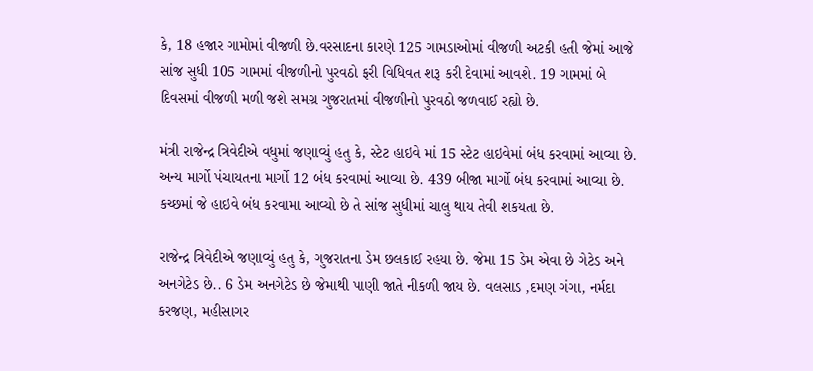કે, 18 હજાર ગામોમાં વીજળી છે.વરસાદના કારણે 125 ગામડાઓમાં વીજળી અટકી હતી જેમાં આજે સાંજ સુધી 105 ગામમાં વીજળીનો પુરવઠો ફરી વિધિવત શરૂ કરી દેવામાં આવશે. 19 ગામમાં બે દિવસમાં વીજળી મળી જશે સમગ્ર ગુજરાતમાં વીજળીનો પુરવઠો જળવાઈ રહ્યો છે.

મંત્રી રાજેન્દ્ર ત્રિવેદીએ વધુમાં જણાવ્યું હતુ કે, સ્ટેટ હાઇવે માં 15 સ્ટેટ હાઇવેમાં બંધ કરવામાં આવ્યા છે. અન્ય માર્ગો પંચાયતના માર્ગો 12 બંધ કરવામાં આવ્યા છે. 439 બીજા માર્ગો બંધ કરવામાં આવ્યા છે. કચ્છમાં જે હાઇવે બંધ કરવામા આવ્યો છે તે સાંજ સુધીમાં ચાલુ થાય તેવી શકયતા છે.

રાજેન્દ્ર ત્રિવેદીએ જણાવ્યું હતુ કે, ગુજરાતના ડેમ છલકાઈ રહયા છે. જેમા 15 ડેમ એવા છે ગેટેડ અને અનગેટેડ છે.. 6 ડેમ અનગેટેડ છે જેમાથી પાણી જાતે નીકળી જાય છે. વલસાડ ,દમણ ગંગા, નર્મદા કરજણ, મહીસાગર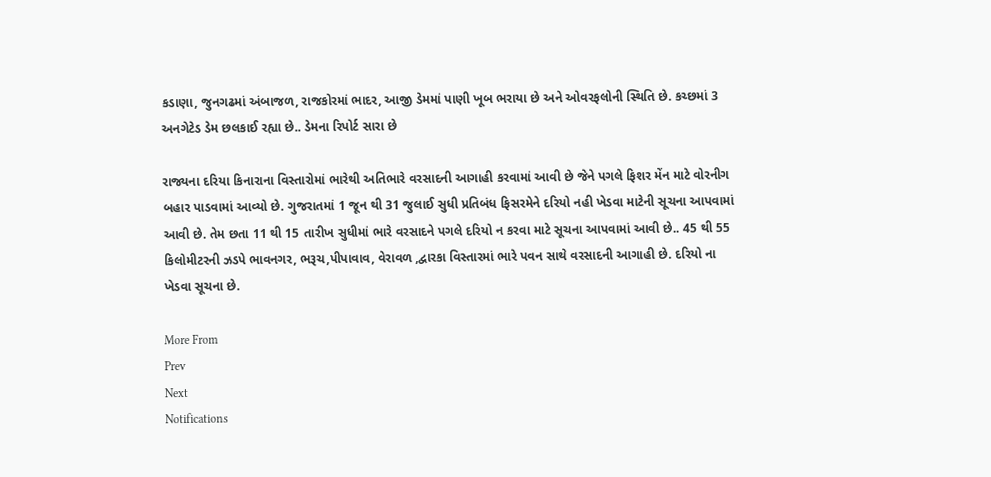કડાણા, જુનગઢમાં અંબાજળ, રાજકોરમાં ભાદર, આજી ડેમમાં પાણી ખૂબ ભરાયા છે અને ઓવરફલોની સ્થિતિ છે. કચ્છમાં 3 અનગેટેડ ડેમ છલકાઈ રહ્યા છે.. ડેમના રિપોર્ટ સારા છે

રાજ્યના દરિયા કિનારાના વિસ્તારોમાં ભારેથી અતિભારે વરસાદની આગાહી કરવામાં આવી છે જેને પગલે ફિશર મેંન માટે વોરનીગ બહાર પાડવામાં આવ્યો છે. ગુજરાતમાં 1 જૂન થી 31 જુલાઈ સુધી પ્રતિબંધ ફિસરમેને દરિયો નહી ખેડવા માટેની સૂચના આપવામાં આવી છે. તેમ છતા 11 થી 15 તારીખ સુધીમાં ભારે વરસાદને પગલે દરિયો ન કરવા માટે સૂચના આપવામાં આવી છે.. 45 થી 55 કિલોમીટરની ઝડપે ભાવનગર, ભરૂચ,પીપાવાવ, વેરાવળ ,દ્વારકા વિસ્તારમાં ભારે પવન સાથે વરસાદની આગાહી છે. દરિયો ના ખેડવા સૂચના છે.

More From
Prev
Next
Notifications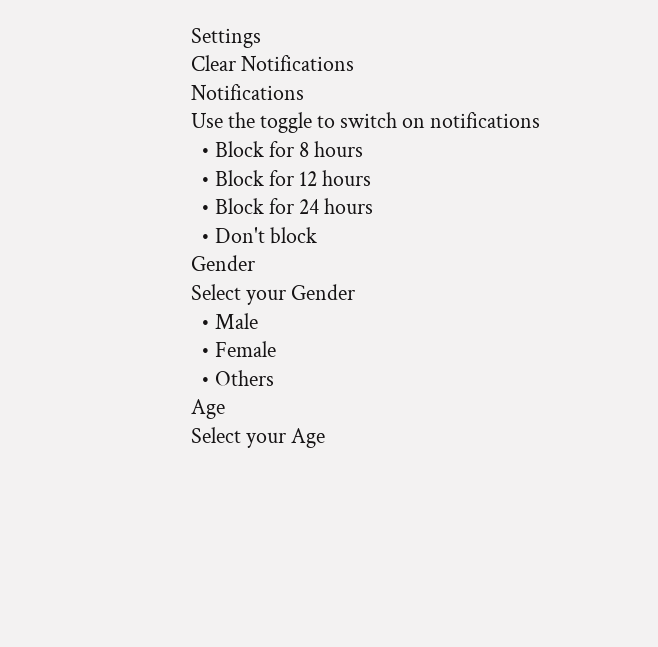Settings
Clear Notifications
Notifications
Use the toggle to switch on notifications
  • Block for 8 hours
  • Block for 12 hours
  • Block for 24 hours
  • Don't block
Gender
Select your Gender
  • Male
  • Female
  • Others
Age
Select your Age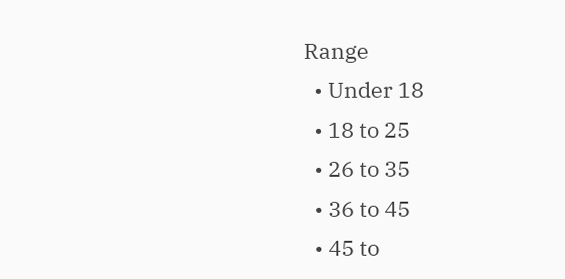Range
  • Under 18
  • 18 to 25
  • 26 to 35
  • 36 to 45
  • 45 to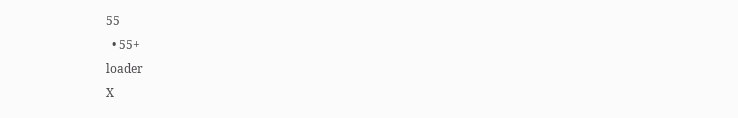55
  • 55+
loader
X